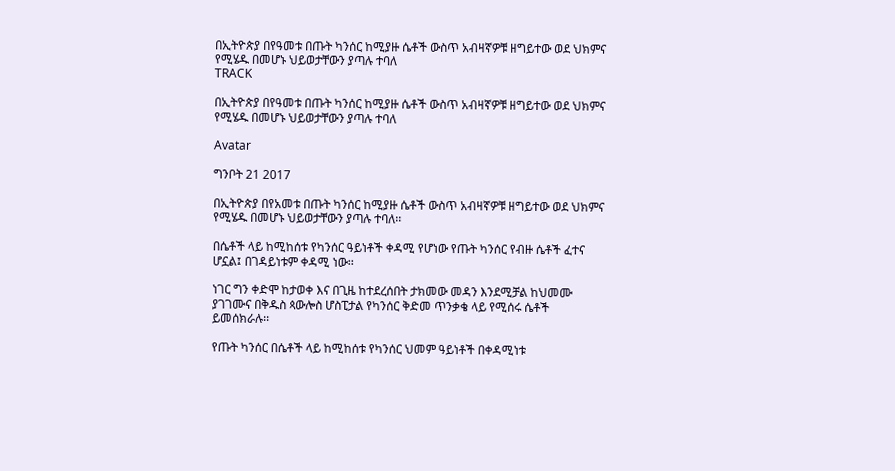በኢትዮጵያ በየዓመቱ በጡት ካንሰር ከሚያዙ ሴቶች ውስጥ አብዛኛዎቹ ዘግይተው ወደ ህክምና የሚሄዱ በመሆኑ ህይወታቸውን ያጣሉ ተባለ
TRACK

በኢትዮጵያ በየዓመቱ በጡት ካንሰር ከሚያዙ ሴቶች ውስጥ አብዛኛዎቹ ዘግይተው ወደ ህክምና የሚሄዱ በመሆኑ ህይወታቸውን ያጣሉ ተባለ

Avatar

ግንቦት 21 2017

በኢትዮጵያ በየአመቱ በጡት ካንሰር ከሚያዙ ሴቶች ውስጥ አብዛኛዎቹ ዘግይተው ወደ ህክምና የሚሄዱ በመሆኑ ህይወታቸውን ያጣሉ ተባለ፡፡

በሴቶች ላይ ከሚከሰቱ የካንሰር ዓይነቶች ቀዳሚ የሆነው የጡት ካንሰር የብዙ ሴቶች ፈተና ሆኗል፤ በገዳይነቱም ቀዳሚ ነው፡፡

ነገር ግን ቀድሞ ከታወቀ እና በጊዜ ከተደረሰበት ታክመው መዳን እንደሚቻል ከህመሙ ያገገሙና በቅዱስ ጳውሎስ ሆስፒታል የካንሰር ቅድመ ጥንቃቄ ላይ የሚሰሩ ሴቶች ይመሰክራሉ፡፡

የጡት ካንሰር በሴቶች ላይ ከሚከሰቱ የካንሰር ህመም ዓይነቶች በቀዳሚነቱ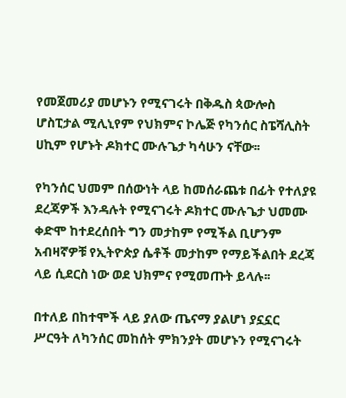የመጀመሪያ መሆኑን የሚናገሩት በቅዱስ ጳውሎስ ሆስፒታል ሚሊኒየም የህክምና ኮሌጅ የካንሰር ስፔሻሊስት ሀኪም የሆኑት ዶክተር ሙሉጌታ ካሳሁን ናቸው፡፡

የካንሰር ህመም በሰውነት ላይ ከመሰራጨቱ በፊት የተለያዩ ደረጃዎች እንዳሉት የሚናገሩት ዶክተር ሙሉጌታ ህመሙ ቀድሞ ከተደረሰበት ግን መታከም የሚችል ቢሆንም አብዛኛዎቹ የኢትዮጵያ ሴቶች መታከም የማይችልበት ደረጃ ላይ ሲደርስ ነው ወደ ህክምና የሚመጡት ይላሉ፡፡

በተለይ በከተሞች ላይ ያለው ጤናማ ያልሆነ ያኗኗር ሥርዓት ለካንሰር መከሰት ምክንያት መሆኑን የሚናገሩት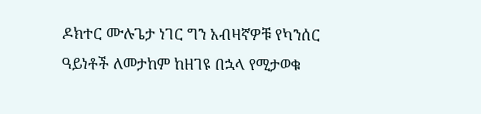ዶክተር ሙሉጌታ ነገር ግን አብዛኛዎቹ የካንሰር ዓይነቶች ለመታከም ከዘገዩ በኋላ የሚታወቁ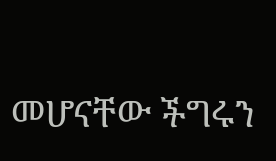መሆናቸው ችግሩን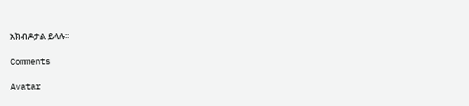አክብዶታል ይላሉ፡፡

Comments

Avatar